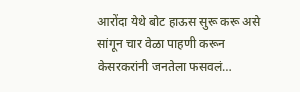आरोंदा येथे बोट हाऊस सुरू करू असे सांगून चार वेळा पाहणी करून केसरकरांनी जनतेला फसवलं…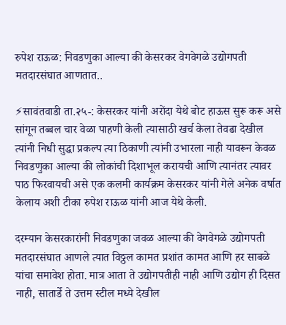रुपेश राऊळ: निवडणुका आल्या की केसरकर वेगवेगळे उद्योगपती मतदारसंघात आणतात..

⚡सावंतवाडी ता.२५-: केसरकर यांनी अरोंदा येथे बोट हाऊस सुरू करू असे सांगून तब्बल चार वेळा पाहणी केली त्यासाठी खर्च केला तेवढा देखील त्यांनी निधी सुद्धा प्रकल्प त्या ठिकाणी त्यांनी उभारला नाही यावरून केवळ निवडणुका आल्या की लोकांची दिशाभूल करायची आणि त्यानंतर त्यावर पाठ फिरवायची असे एक कलमी कार्यक्रम केसरकर यांनी गेले अनेक वर्षात केलाय अशी टीका रुपेश राऊळ यांनी आज येथे केली.

दरम्यान केसरकारांनी निवडणुका जवळ आल्या की वेगवेगळे उद्योगपती मतदारसंघात आणले त्यात विठ्ठल कामत प्रशांत कामत आणि हर साबळे यांचा समावेश होता. मात्र आता ते उद्योगपतीही नाही आणि उद्योग ही दिसत नाही, सातार्डे ते उत्तम स्टील मध्ये देखील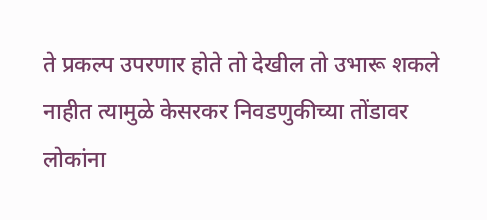ते प्रकल्प उपरणार होते तो देखील तो उभारू शकले नाहीत त्यामुळे केसरकर निवडणुकीच्या तोंडावर लोकांना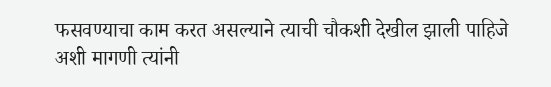फसवण्याचा काम करत असल्याने त्याची चौकशी देखील झाली पाहिजे अशी मागणी त्यांनी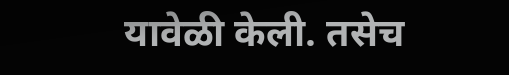यावेळी केली. तसेच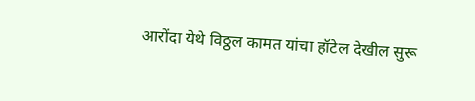आरोंदा येथे विठ्ठल कामत यांचा हॉटेल देखील सुरू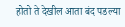होतो ते देखील आता बंद पडल्या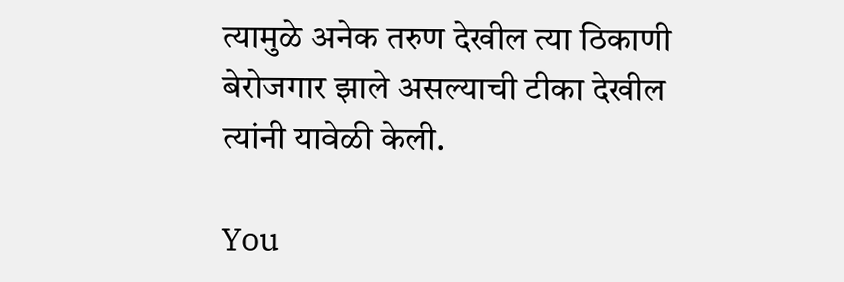त्यामुळे अनेक तरुण देखील त्या ठिकाणी बेरोजगार झाले असल्याची टीका देखील त्यांनी यावेळी केली.

You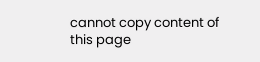cannot copy content of this page